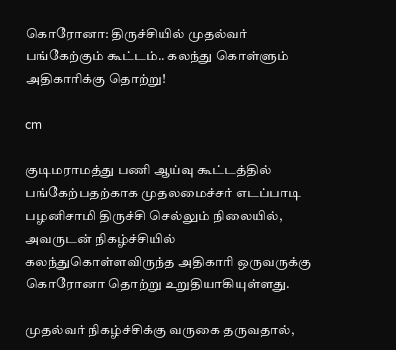கொரோனா: திருச்சியில் முதல்வர் பங்கேற்கும் கூட்டம்.. கலந்து கொள்ளும் அதிகாரிக்கு தொற்று!

cm

குடிமராமத்து பணி ஆய்வு கூட்டத்தில் பங்கேற்பதற்காக முதலமைச்சர் எடப்பாடி பழனிசாமி திருச்சி செல்லும் நிலையில், அவருடன் நிகழ்ச்சியில் கலந்துகொள்ளவிருந்த அதிகாரி ஒருவருக்கு கொரோனா தொற்று உறுதியாகியுள்ளது.

முதல்வர் நிகழ்ச்சிக்கு வருகை தருவதால்,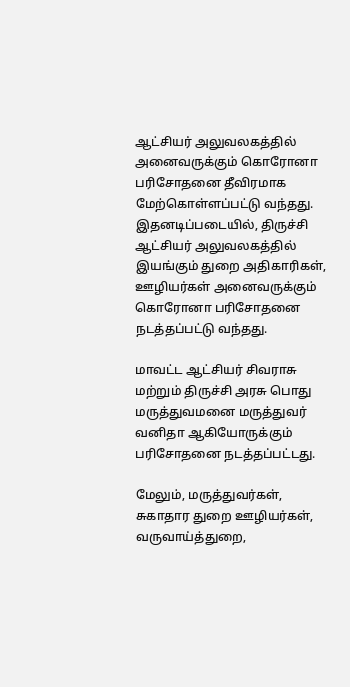ஆட்சியர் அலுவலகத்தில் அனைவருக்கும் கொரோனா பரிசோதனை தீவிரமாக மேற்கொள்ளப்பட்டு வந்தது. இதனடிப்படையில், திருச்சி ஆட்சியர் அலுவலகத்தில் இயங்கும் துறை அதிகாரிகள், ஊழியர்கள் அனைவருக்கும் கொரோனா பரிசோதனை நடத்தப்பட்டு வந்தது.

மாவட்ட ஆட்சியர் சிவராசு மற்றும் திருச்சி அரசு பொது மருத்துவமனை மருத்துவர் வனிதா ஆகியோருக்கும் பரிசோதனை நடத்தப்பட்டது.

மேலும், மருத்துவர்கள், சுகாதார துறை ஊழியர்கள், வருவாய்த்துறை,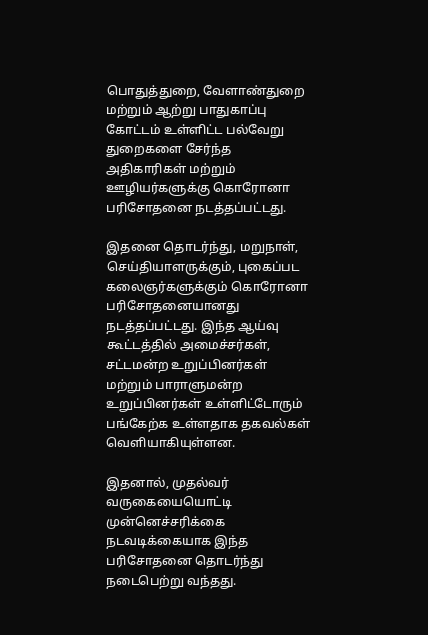பொதுத்துறை, வேளாண்துறை மற்றும் ஆற்று பாதுகாப்பு கோட்டம் உள்ளிட்ட பல்வேறு துறைகளை சேர்ந்த அதிகாரிகள் மற்றும் ஊழியர்களுக்கு கொரோனா பரிசோதனை நடத்தப்பட்டது.

இதனை தொடர்ந்து, மறுநாள், செய்தியாளருக்கும், புகைப்பட கலைஞர்களுக்கும் கொரோனா பரிசோதனையானது நடத்தப்பட்டது. இந்த ஆய்வு கூட்டத்தில் அமைச்சர்கள், சட்டமன்ற உறுப்பினர்கள் மற்றும் பாராளுமன்ற உறுப்பினர்கள் உள்ளிட்டோரும் பங்கேற்க உள்ளதாக தகவல்கள் வெளியாகியுள்ளன.

இதனால், முதல்வர் வருகையையொட்டி முன்னெச்சரிக்கை நடவடிக்கையாக இந்த பரிசோதனை தொடர்ந்து நடைபெற்று வந்தது.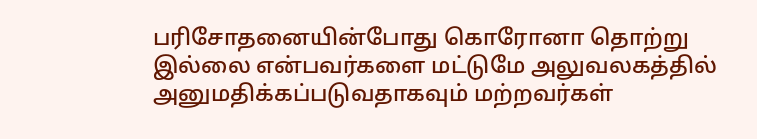பரிசோதனையின்போது கொரோனா தொற்று இல்லை என்பவர்களை மட்டுமே அலுவலகத்தில் அனுமதிக்கப்படுவதாகவும் மற்றவர்கள்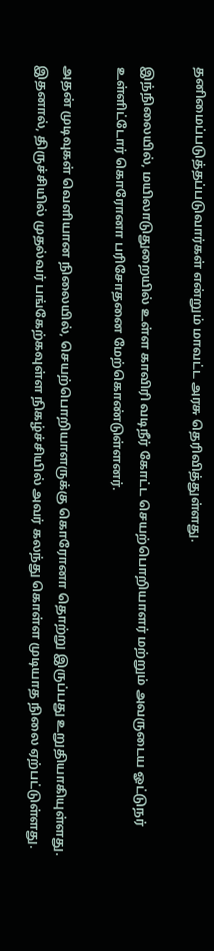தனிமைப்படுத்தப்படுவார்கள் என்றும் மாவட்ட அரசு தெரிவித்துள்ளது.

இந்நிலையில், மயிலாடுதுறையில் உள்ள காவிரி வடிநீர் கோட்ட செயற்பொறியாளர் மற்றும் அவருடைய ஓட்டுநர் உள்ளிட்டோர் கொரோனா பரிசோதனை மேற்கொண்டுள்ளனர்.

அதன் முடிவுகள் வெளியான நிலையில், செயற்பொறியாளருக்கு கொரோனா தொற்று இருப்பது உறுதியாகியுள்ளது. இதனால், திருச்சியில் முதல்வர் பங்கேற்கவுள்ள நிகழ்ச்சியில் அவர் கலந்து கொள்ள முடியாத நிலை ஏற்பட்டுள்ளது.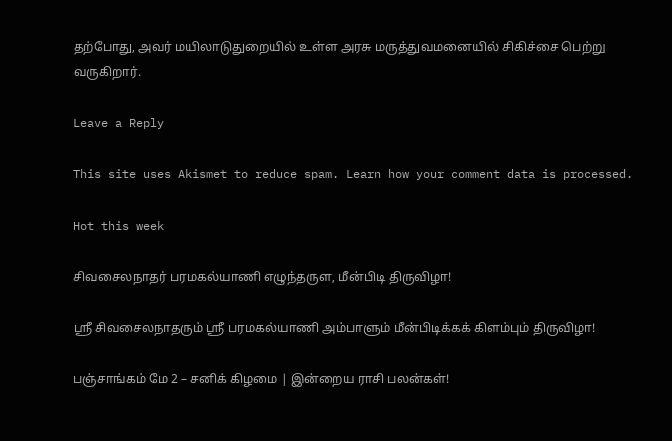தற்போது, அவர் மயிலாடுதுறையில் உள்ள அரசு மருத்துவமனையில் சிகிச்சை பெற்று வருகிறார்.

Leave a Reply

This site uses Akismet to reduce spam. Learn how your comment data is processed.

Hot this week

சிவசைலநாதர் பரமகல்யாணி எழுந்தருள, மீன்பிடி திருவிழா!

ஸ்ரீ சிவசைலநாதரும் ஸ்ரீ பரமகல்யாணி அம்பாளும் மீன்பிடிக்கக் கிளம்பும் திருவிழா!

பஞ்சாங்கம் மே 2 – சனிக் கிழமை | இன்றைய ராசி பலன்கள்!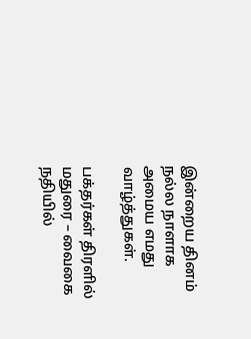இன்றைய தினம் நல்ல நாளாக அமைய எமது வாழ்த்துகள்.

பக்தர்கள் திரளில் மதுரை – வைகை நதியில்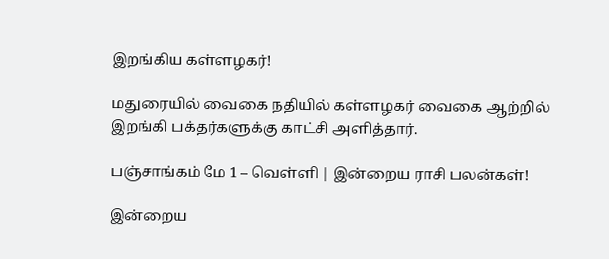இறங்கிய கள்ளழகர்!

மதுரையில் வைகை நதியில் கள்ளழகர் வைகை ஆற்றில் இறங்கி பக்தர்களுக்கு காட்சி அளித்தார்.

பஞ்சாங்கம் மே 1 – வெள்ளி | இன்றைய ராசி பலன்கள்!

இன்றைய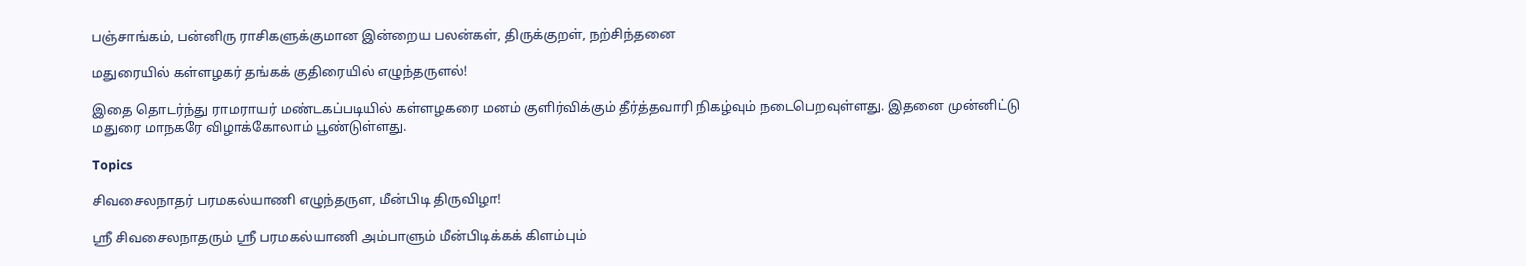பஞ்சாங்கம், பன்னிரு ராசிகளுக்குமான இன்றைய பலன்கள், திருக்குறள், நற்சிந்தனை

மதுரையில் கள்ளழகர் தங்கக் குதிரையில் எழுந்தருளல்!

இதை தொடர்ந்து ராமராயர் மண்டகப்படியில் கள்ளழகரை மனம் குளிர்விக்கும் தீர்த்தவாரி நிகழ்வும் நடைபெறவுள்ளது. இதனை முன்னிட்டு மதுரை மாநகரே விழாக்கோலாம் பூண்டுள்ளது.

Topics

சிவசைலநாதர் பரமகல்யாணி எழுந்தருள, மீன்பிடி திருவிழா!

ஸ்ரீ சிவசைலநாதரும் ஸ்ரீ பரமகல்யாணி அம்பாளும் மீன்பிடிக்கக் கிளம்பும்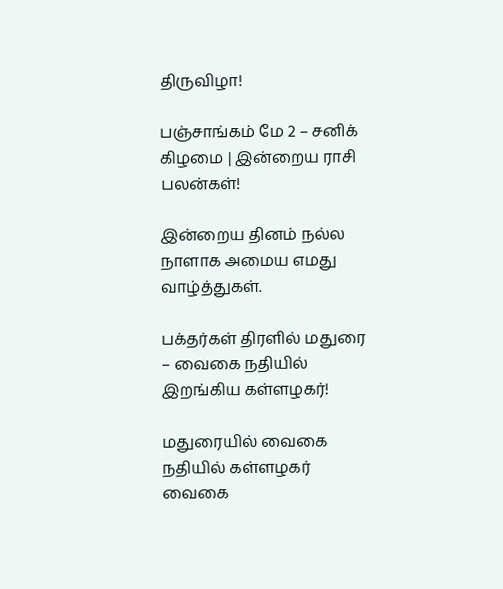திருவிழா!

பஞ்சாங்கம் மே 2 – சனிக் கிழமை | இன்றைய ராசி பலன்கள்!

இன்றைய தினம் நல்ல நாளாக அமைய எமது வாழ்த்துகள்.

பக்தர்கள் திரளில் மதுரை – வைகை நதியில் இறங்கிய கள்ளழகர்!

மதுரையில் வைகை நதியில் கள்ளழகர் வைகை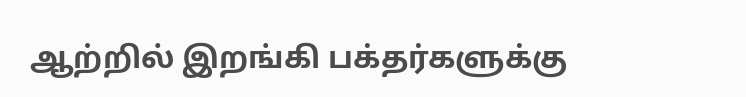ஆற்றில் இறங்கி பக்தர்களுக்கு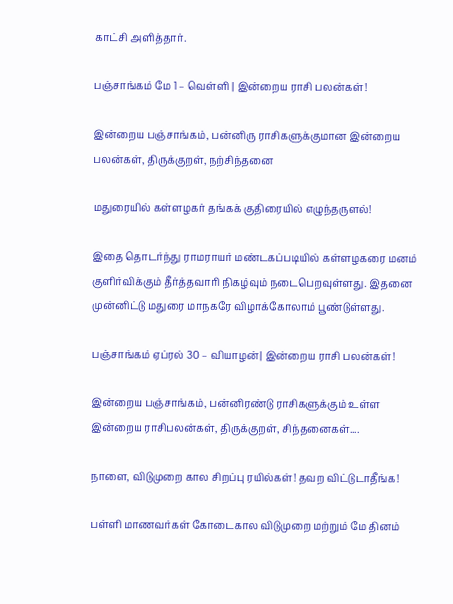காட்சி அளித்தார்.

பஞ்சாங்கம் மே 1 – வெள்ளி | இன்றைய ராசி பலன்கள்!

இன்றைய பஞ்சாங்கம், பன்னிரு ராசிகளுக்குமான இன்றைய பலன்கள், திருக்குறள், நற்சிந்தனை

மதுரையில் கள்ளழகர் தங்கக் குதிரையில் எழுந்தருளல்!

இதை தொடர்ந்து ராமராயர் மண்டகப்படியில் கள்ளழகரை மனம் குளிர்விக்கும் தீர்த்தவாரி நிகழ்வும் நடைபெறவுள்ளது. இதனை முன்னிட்டு மதுரை மாநகரே விழாக்கோலாம் பூண்டுள்ளது.

பஞ்சாங்கம் ஏப்ரல் 30 – வியாழன்| இன்றைய ராசி பலன்கள்!

இன்றைய பஞ்சாங்கம், பன்னிரண்டு ராசிகளுக்கும் உள்ள இன்றைய ராசிபலன்கள், திருக்குறள், சிந்தனைகள்....

நாளை, விடுமுறை கால சிறப்பு ரயில்கள்! தவற விட்டுடாதீங்க!

பள்ளி மாணவர்கள் கோடைகால விடுமுறை மற்றும் மே தினம்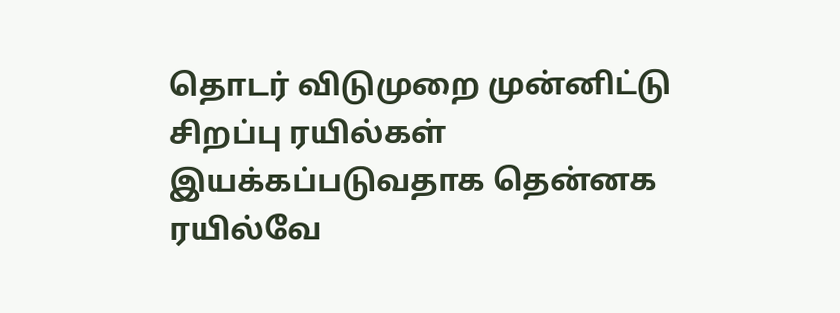தொடர் விடுமுறை முன்னிட்டு சிறப்பு ரயில்கள் இயக்கப்படுவதாக தென்னக ரயில்வே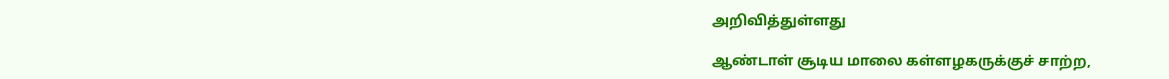அறிவித்துள்ளது

ஆண்டாள் சூடிய மாலை கள்ளழகருக்குச் சாற்ற,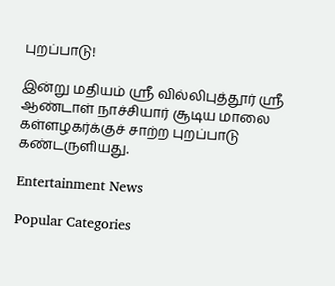புறப்பாடு!

இன்று மதியம் ஸ்ரீ வில்லிபுத்தூர் ஸ்ரீ ஆண்டாள் நாச்சியார் சூடிய மாலை கள்ளழகர்க்குச் சாற்ற புறப்பாடு கண்டருளியது.

Entertainment News

Popular Categories